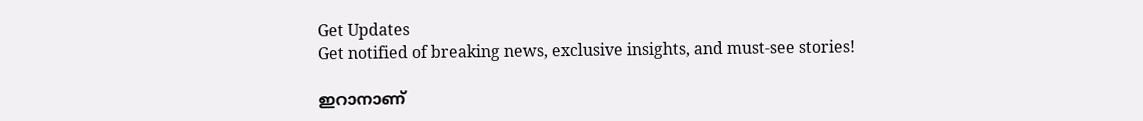Get Updates
Get notified of breaking news, exclusive insights, and must-see stories!

ഇറാനാണ്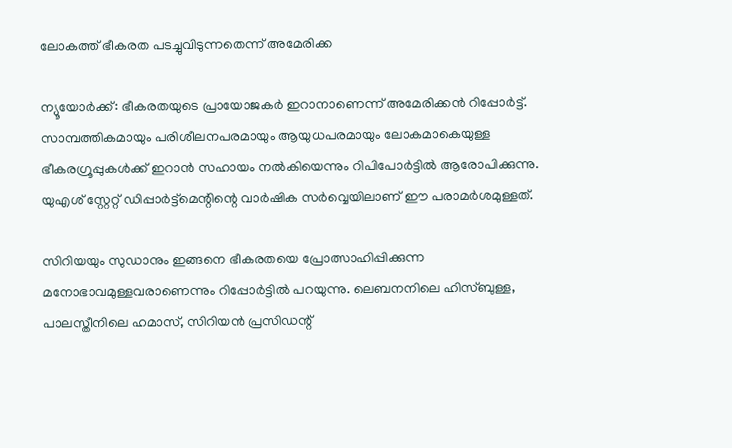ലോകത്ത് ഭീകരത പടച്ചുവിടുന്നതെന്ന് അമേരിക്ക

ന്യൂയോര്‍ക്ക്: ഭീകരതയുടെ പ്രായോജകര്‍ ഇറാനാണെന്ന് അമേരിക്കന്‍ റിപ്പോര്‍ട്ട്. സാമ്പത്തികമായും പരിശീലനപരമായും ആയുധപരമായും ലോകമാകെയുള്ള ഭീകരഗ്രൂപ്പുകള്‍ക്ക് ഇറാന്‍ സഹായം നല്‍കിയെന്നും റിപിപോര്‍ട്ടില്‍ ആരോപിക്കുന്നു. യുഎശ് സ്റ്റേറ്റ് ഡിപ്പാര്‍ട്ട്‌മെന്റിന്റെ വാര്‍ഷിക സര്‍വ്വെയിലാണ് ഈ പരാമര്‍ശമുള്ളത്.

സിറിയയും സുഡാനും ഇങ്ങനെ ഭീകരതയെ പ്രോത്സാഹിപ്പിക്കുന്ന മനോഭാവമുള്ളവരാണെന്നും റിപ്പോര്‍ട്ടില്‍ പറയുന്നു. ലെബനനിലെ ഹിസ്ബുള്ള, പാലസ്തീനിലെ ഹമാസ്, സിറിയന്‍ പ്രസിഡന്റ്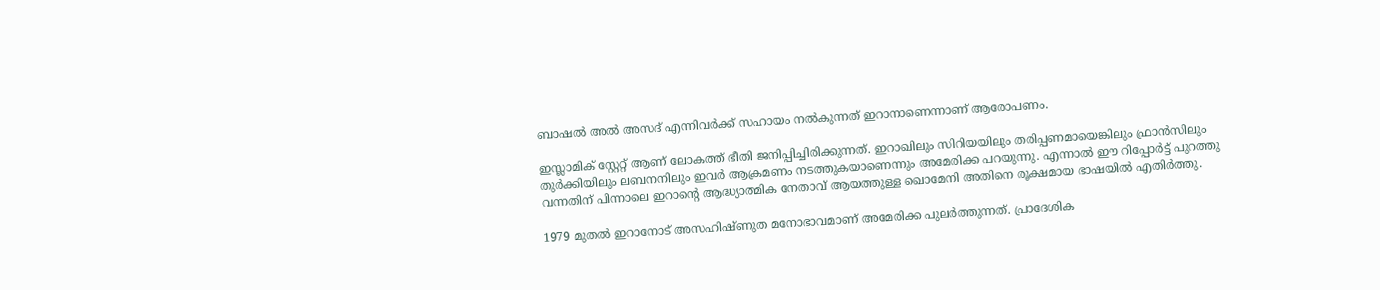ബാഷല്‍ അല്‍ അസദ് എന്നിവര്‍ക്ക് സഹായം നല്‍കുന്നത് ഇറാനാണെന്നാണ് ആരോപണം.

ഇസ്ലാമിക് സ്റ്റേറ്റ് ആണ് ലോകത്ത് ഭീതി ജനിപ്പിച്ചിരിക്കുന്നത്. ഇറാഖിലും സിറിയയിലും തരിപ്പണമായെങ്കിലും ഫ്രാന്‍സിലും തുര്‍ക്കിയിലും ലബനനിലും ഇവര്‍ ആക്രമണം നടത്തുകയാണെന്നും അമേരിക്ക പറയുന്നു. എന്നാല്‍ ഈ റിപ്പോര്‍ട്ട് പുറത്തു വന്നതിന് പിന്നാലെ ഇറാന്റെ ആദ്ധ്യാത്മിക നേതാവ് ആയത്തുള്ള ഖൊമേനി അതിനെ രൂക്ഷമായ ഭാഷയില്‍ എതിര്‍ത്തു.

1979 മുതല്‍ ഇറാനോട് അസഹിഷ്ണുത മനോഭാവമാണ് അമേരിക്ക പുലര്‍ത്തുന്നത്. പ്രാദേശിക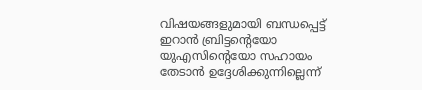വിഷയങ്ങളുമായി ബന്ധപ്പെട്ട് ഇറാന്‍ ബ്രിട്ടന്റെയോ യുഎസിന്റെയോ സഹായം തേടാന്‍ ഉദ്ദേശിക്കുന്നില്ലെന്ന്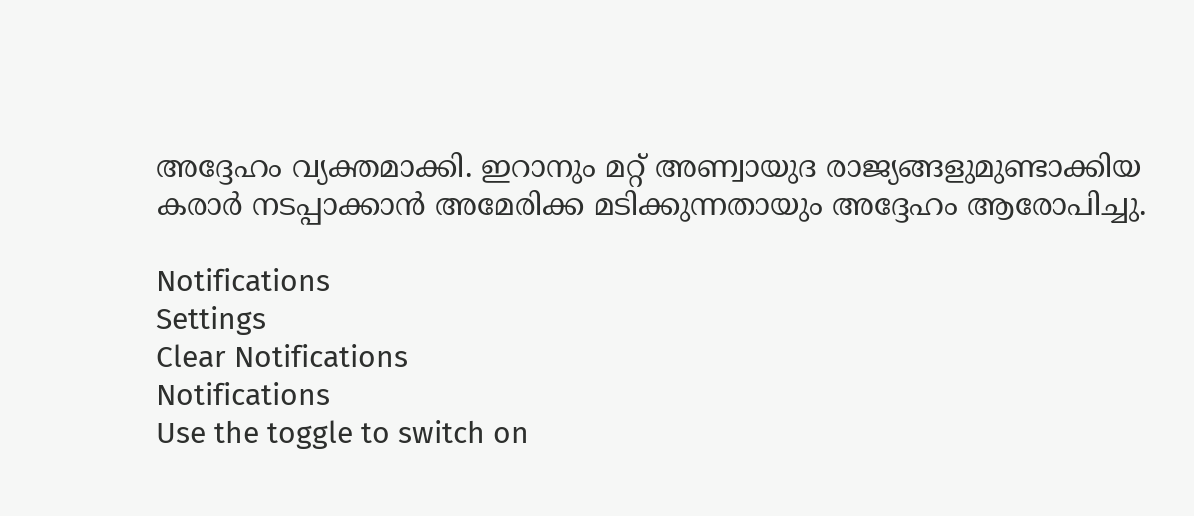അദ്ദേഹം വ്യക്തമാക്കി. ഇറാനും മറ്റ് അണ്വായുദ രാജ്യങ്ങളുമുണ്ടാക്കിയ കരാര്‍ നടപ്പാക്കാന്‍ അമേരിക്ക മടിക്കുന്നതായും അദ്ദേഹം ആരോപിച്ചു.

Notifications
Settings
Clear Notifications
Notifications
Use the toggle to switch on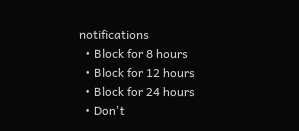notifications
  • Block for 8 hours
  • Block for 12 hours
  • Block for 24 hours
  • Don't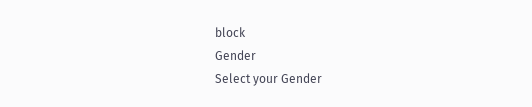block
Gender
Select your Gender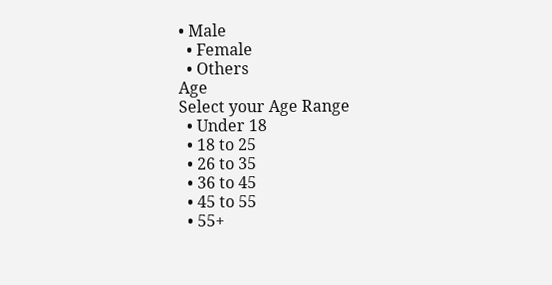• Male
  • Female
  • Others
Age
Select your Age Range
  • Under 18
  • 18 to 25
  • 26 to 35
  • 36 to 45
  • 45 to 55
  • 55+